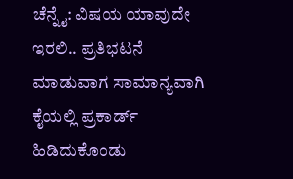ಚೆನ್ನೈ: ವಿಷಯ ಯಾವುದೇ ಇರಲಿ.. ಪ್ರತಿಭಟನೆ ಮಾಡುವಾಗ ಸಾಮಾನ್ಯವಾಗಿ ಕೈಯಲ್ಲಿ ಪ್ರಕಾರ್ಡ್ ಹಿಡಿದುಕೊಂಡು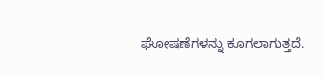ಘೋಷಣೆಗಳನ್ನು ಕೂಗಲಾಗುತ್ತದೆ.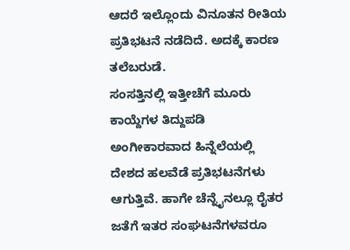ಆದರೆ ಇಲ್ಲೊಂದು ವಿನೂತನ ರೀತಿಯ ಪ್ರತಿಭಟನೆ ನಡೆದಿದೆ. ಅದಕ್ಕೆ ಕಾರಣ ತಲೆಬರುಡೆ.
ಸಂಸತ್ತಿನಲ್ಲಿ ಇತ್ತೀಚೆಗೆ ಮೂರು ಕಾಯ್ದೆಗಳ ತಿದ್ದುಪಡಿ ಅಂಗೀಕಾರವಾದ ಹಿನ್ನೆಲೆಯಲ್ಲಿ ದೇಶದ ಹಲವೆಡೆ ಪ್ರತಿಭಟನೆಗಳು ಆಗುತ್ತಿವೆ. ಹಾಗೇ ಚೆನ್ನೈನಲ್ಲೂ ರೈತರ ಜತೆಗೆ ಇತರ ಸಂಘಟನೆಗಳವರೂ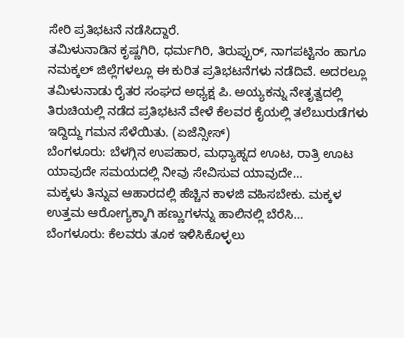ಸೇರಿ ಪ್ರತಿಭಟನೆ ನಡೆಸಿದ್ದಾರೆ.
ತಮಿಳುನಾಡಿನ ಕೃಷ್ಣಗಿರಿ, ಧರ್ಮಗಿರಿ, ತಿರುಪ್ಪುರ್, ನಾಗಪಟ್ಟಿನಂ ಹಾಗೂ ನಮಕ್ಕಲ್ ಜಿಲ್ಲೆಗಳಲ್ಲೂ ಈ ಕುರಿತ ಪ್ರತಿಭಟನೆಗಳು ನಡೆದಿವೆ. ಅದರಲ್ಲೂ ತಮಿಳುನಾಡು ರೈತರ ಸಂಘದ ಅಧ್ಯಕ್ಷ ಪಿ. ಅಯ್ಯಕನ್ನು ನೇತೃತ್ವದಲ್ಲಿ ತಿರುಚಿಯಲ್ಲಿ ನಡೆದ ಪ್ರತಿಭಟನೆ ವೇಳೆ ಕೆಲವರ ಕೈಯಲ್ಲಿ ತಲೆಬುರುಡೆಗಳು ಇದ್ದಿದ್ದು ಗಮನ ಸೆಳೆಯಿತು. (ಏಜೆನ್ಸೀಸ್)
ಬೆಂಗಳೂರು: ಬೆಳಗ್ಗಿನ ಉಪಹಾರ, ಮಧ್ಯಾಹ್ನದ ಊಟ, ರಾತ್ರಿ ಊಟ ಯಾವುದೇ ಸಮಯದಲ್ಲಿ ನೀವು ಸೇವಿಸುವ ಯಾವುದೇ…
ಮಕ್ಕಳು ತಿನ್ನುವ ಆಹಾರದಲ್ಲಿ ಹೆಚ್ಚಿನ ಕಾಳಜಿ ವಹಿಸಬೇಕು. ಮಕ್ಕಳ ಉತ್ತಮ ಆರೋಗ್ಯಕ್ಕಾಗಿ ಹಣ್ಣುಗಳನ್ನು ಹಾಲಿನಲ್ಲಿ ಬೆರೆಸಿ…
ಬೆಂಗಳೂರು: ಕೆಲವರು ತೂಕ ಇಳಿಸಿಕೊಳ್ಳಲು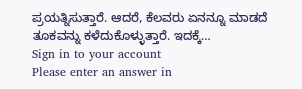ಪ್ರಯತ್ನಿಸುತ್ತಾರೆ. ಆದರೆ, ಕೆಲವರು ಏನನ್ನೂ ಮಾಡದೆ ತೂಕವನ್ನು ಕಳೆದುಕೊಳ್ಳುತ್ತಾರೆ. ಇದಕ್ಕೆ…
Sign in to your account
Please enter an answer in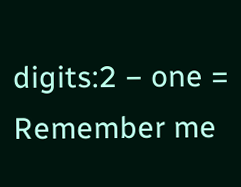digits:2 − one =
Remember me